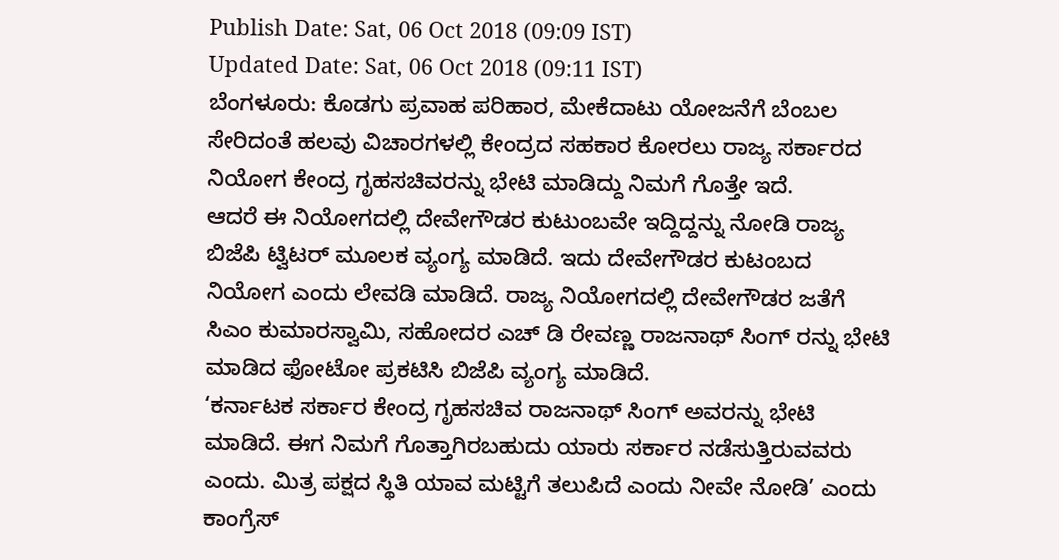Publish Date: Sat, 06 Oct 2018 (09:09 IST)
Updated Date: Sat, 06 Oct 2018 (09:11 IST)
ಬೆಂಗಳೂರು: ಕೊಡಗು ಪ್ರವಾಹ ಪರಿಹಾರ, ಮೇಕೆದಾಟು ಯೋಜನೆಗೆ ಬೆಂಬಲ ಸೇರಿದಂತೆ ಹಲವು ವಿಚಾರಗಳಲ್ಲಿ ಕೇಂದ್ರದ ಸಹಕಾರ ಕೋರಲು ರಾಜ್ಯ ಸರ್ಕಾರದ ನಿಯೋಗ ಕೇಂದ್ರ ಗೃಹಸಚಿವರನ್ನು ಭೇಟಿ ಮಾಡಿದ್ದು ನಿಮಗೆ ಗೊತ್ತೇ ಇದೆ.
ಆದರೆ ಈ ನಿಯೋಗದಲ್ಲಿ ದೇವೇಗೌಡರ ಕುಟುಂಬವೇ ಇದ್ದಿದ್ದನ್ನು ನೋಡಿ ರಾಜ್ಯ ಬಿಜೆಪಿ ಟ್ವಿಟರ್ ಮೂಲಕ ವ್ಯಂಗ್ಯ ಮಾಡಿದೆ. ಇದು ದೇವೇಗೌಡರ ಕುಟಂಬದ ನಿಯೋಗ ಎಂದು ಲೇವಡಿ ಮಾಡಿದೆ. ರಾಜ್ಯ ನಿಯೋಗದಲ್ಲಿ ದೇವೇಗೌಡರ ಜತೆಗೆ ಸಿಎಂ ಕುಮಾರಸ್ವಾಮಿ, ಸಹೋದರ ಎಚ್ ಡಿ ರೇವಣ್ಣ ರಾಜನಾಥ್ ಸಿಂಗ್ ರನ್ನು ಭೇಟಿ ಮಾಡಿದ ಫೋಟೋ ಪ್ರಕಟಿಸಿ ಬಿಜೆಪಿ ವ್ಯಂಗ್ಯ ಮಾಡಿದೆ.
‘ಕರ್ನಾಟಕ ಸರ್ಕಾರ ಕೇಂದ್ರ ಗೃಹಸಚಿವ ರಾಜನಾಥ್ ಸಿಂಗ್ ಅವರನ್ನು ಭೇಟಿ ಮಾಡಿದೆ. ಈಗ ನಿಮಗೆ ಗೊತ್ತಾಗಿರಬಹುದು ಯಾರು ಸರ್ಕಾರ ನಡೆಸುತ್ತಿರುವವರು ಎಂದು. ಮಿತ್ರ ಪಕ್ಷದ ಸ್ಥಿತಿ ಯಾವ ಮಟ್ಟಿಗೆ ತಲುಪಿದೆ ಎಂದು ನೀವೇ ನೋಡಿ’ ಎಂದು ಕಾಂಗ್ರೆಸ್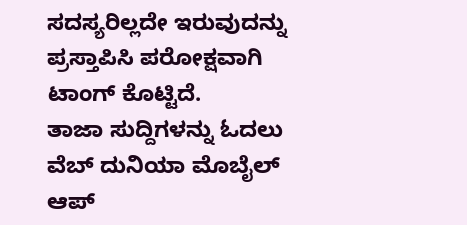ಸದಸ್ಯರಿಲ್ಲದೇ ಇರುವುದನ್ನು ಪ್ರಸ್ತಾಪಿಸಿ ಪರೋಕ್ಷವಾಗಿ ಟಾಂಗ್ ಕೊಟ್ಟಿದೆ.
ತಾಜಾ ಸುದ್ದಿಗಳನ್ನು ಓದಲು ವೆಬ್ ದುನಿಯಾ ಮೊಬೈಲ್ ಆಪ್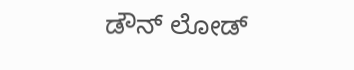ಡೌನ್ ಲೋಡ್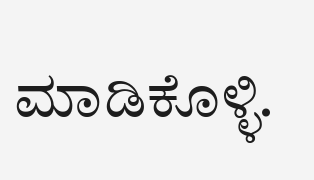ಮಾಡಿಕೊಳ್ಳಿ.